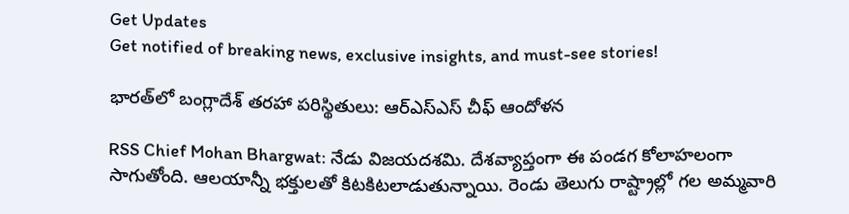Get Updates
Get notified of breaking news, exclusive insights, and must-see stories!

భారత్‌లో బంగ్లాదేశ్ తరహా పరిస్థితులు: ఆర్ఎస్ఎస్ చీఫ్ ఆందోళన

RSS Chief Mohan Bhargwat: నేడు విజయదశమి. దేశవ్యాప్తంగా ఈ పండగ కోలాహలంగా సాగుతోంది. ఆలయాన్నీ భక్తులతో కిటకిటలాడుతున్నాయి. రెండు తెలుగు రాష్ట్రాల్లో గల అమ్మవారి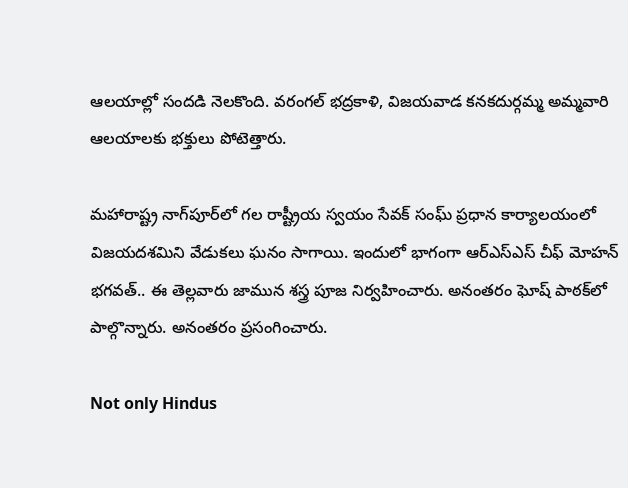ఆలయాల్లో సందడి నెలకొంది. వరంగల్ భద్రకాళి, విజయవాడ కనకదుర్గమ్మ అమ్మవారి ఆలయాలకు భక్తులు పోటెత్తారు.

మహారాష్ట్ర నాగ్‌పూర్‌లో గల రాష్ట్రీయ స్వయం సేవక్ సంఘ్ ప్రధాన కార్యాలయంలో విజయదశమిని వేడుకలు ఘనం సాగాయి. ఇందులో భాగంగా ఆర్ఎస్ఎస్ చీఫ్ మోహన్ భగవత్.. ఈ తెల్లవారు జామున శస్త్ర పూజ నిర్వహించారు. అనంతరం ఘోష్ పాఠక్‌లో పాల్గొన్నారు. అనంతరం ప్రసంగించారు.

Not only Hindus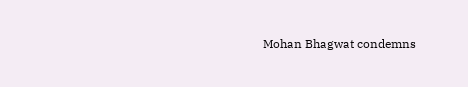Mohan Bhagwat condemns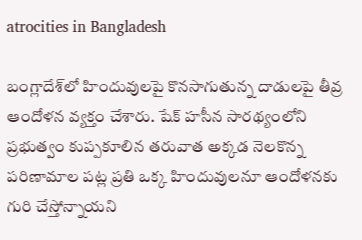atrocities in Bangladesh

బంగ్లాదేశ్‌లో హిందువులపై కొనసాగుతున్న దాడులపై తీవ్ర ఆందోళన వ్యక్తం చేశారు. షేక్ హసీన సారథ్యంలోని ప్రభుత్వం కుప్పకూలిన తరువాత అక్కడ నెలకొన్న పరిణామాల పట్ల ప్రతి ఒక్క హిందువులనూ ఆందోళనకు గురి చేస్తోన్నాయని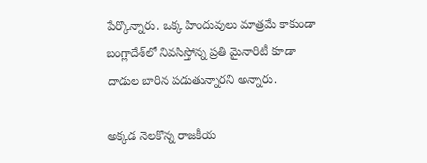పేర్కొన్నారు. ఒక్క హిందువులు మాత్రమే కాకుండా బంగ్లాదేశ్‌లో నివసిస్తోన్న ప్రతి మైనారిటీ కూడా దాడుల బారిన పడుతున్నారని అన్నారు.

అక్కడ నెలకొన్న రాజకీయ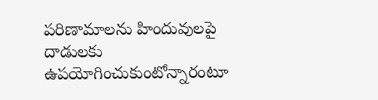పరిణామాలను హిందువులపై దాడులకు ఉపయోగించుకుంటోన్నారంటూ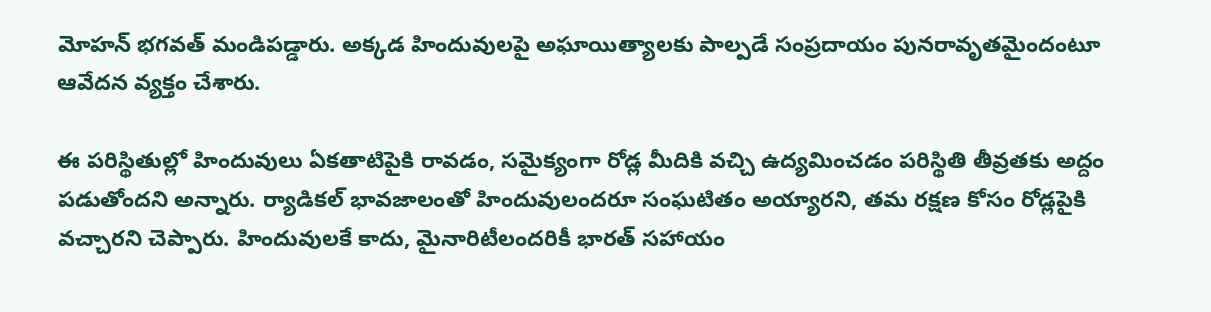మోహన్ భగవత్ మండిపడ్డారు. అక్కడ హిందువులపై అఘాయిత్యాలకు పాల్పడే సంప్రదాయం పునరావృతమైందంటూ ఆవేదన వ్యక్తం చేశారు.

ఈ పరిస్థితుల్లో హిందువులు ఏకతాటిపైకి రావడం, సమైక్యంగా రోడ్ల మీదికి వచ్చి ఉద్యమించడం పరిస్థితి తీవ్రతకు అద్దం పడుతోందని అన్నారు. ర్యాడికల్ భావజాలంతో హిందువులందరూ సంఘటితం అయ్యారని, తమ రక్షణ కోసం రోడ్లపైకి వచ్చారని చెప్పారు. హిందువులకే కాదు, మైనారిటీలందరికీ భారత్ సహాయం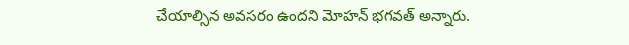చేయాల్సిన అవసరం ఉందని మోహన్ భగవత్ అన్నారు.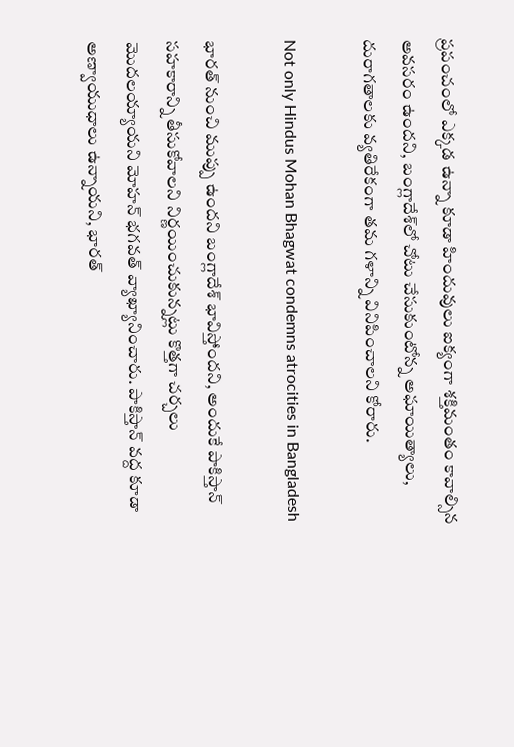ప్రపంచంలో ఎక్కడ ఉన్నా కూడా హిందువులు ఐక్యంగా శక్తిమంతం కావాల్సిన అవసరం ఉందని, బంగ్లాదేశ్‌లో చోటు చేసుకుంటోన్న అఘాయిత్యాలు, దురాగతాలకు వ్యతిరేకంగా తమ గళాన్ని వినిపించాలని కోరారు.

Not only Hindus Mohan Bhagwat condemns atrocities in Bangladesh

భారత్ నుంచి ముప్పు ఉందని బంగ్లాదేశ్ భావిస్తోందని, అందుకే పాకిస్తాన్ సహకారాన్ని తీసుకోవాలని నిర్ణయించుకున్నట్లు కొత్తగా చర్చలు మొదలయ్యాయని మోహన్ భగవత్ వ్యాఖ్యానించారు. పాకిస్తాన్ వద్ద కూడా అణ్వాయుధాలు ఉన్నాయని, భారత్‌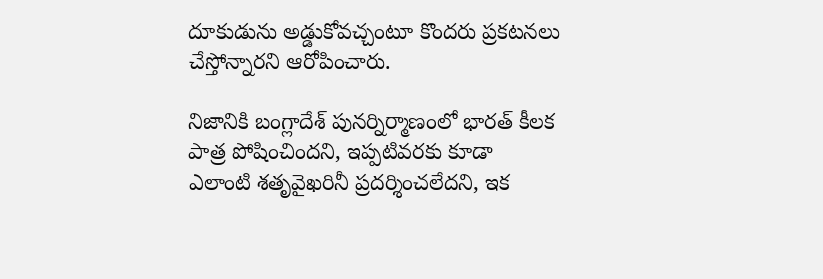దూకుడును అడ్డుకోవచ్చంటూ కొందరు ప్రకటనలు చేస్తోన్నారని ఆరోపించారు.

నిజానికి బంగ్లాదేశ్ పునర్నిర్మాణంలో భారత్ కీలక పాత్ర పోషించిందని, ఇప్పటివరకు కూడా ఎలాంటి శతృవైఖరినీ ప్రదర్శించలేదని, ఇక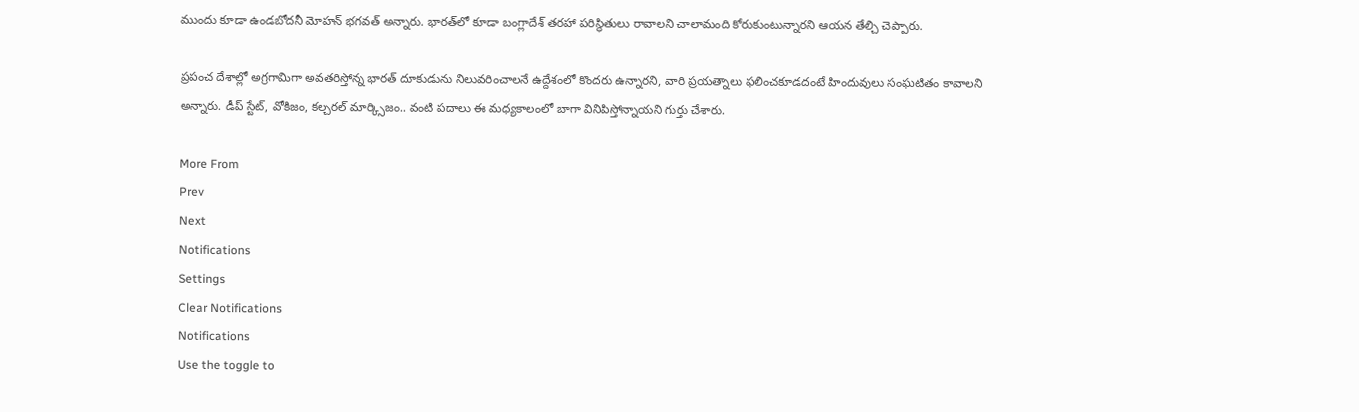ముందు కూడా ఉండబోదనీ మోహన్ భగవత్ అన్నారు. భారత్‌లో కూడా బంగ్లాదేశ్ తరహా పరిస్థితులు రావాలని చాలామంది కోరుకుంటున్నారని ఆయన తేల్చి చెప్పారు.

ప్రపంచ దేశాల్లో అగ్రగామిగా అవతరిస్తోన్న భారత్ దూకుడును నిలువరించాలనే ఉద్దేశంలో కొందరు ఉన్నారని, వారి ప్రయత్నాలు ఫలించకూడదంటే హిందువులు సంఘటితం కావాలని అన్నారు. డీప్ స్టేట్, వోకిజం, కల్చరల్ మార్క్సిజం.. వంటి పదాలు ఈ మధ్యకాలంలో బాగా వినిపిస్తోన్నాయని గుర్తు చేశారు.

More From
Prev
Next
Notifications
Settings
Clear Notifications
Notifications
Use the toggle to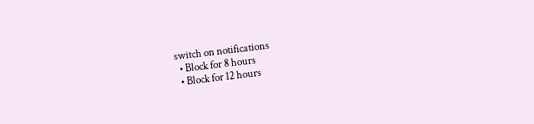switch on notifications
  • Block for 8 hours
  • Block for 12 hours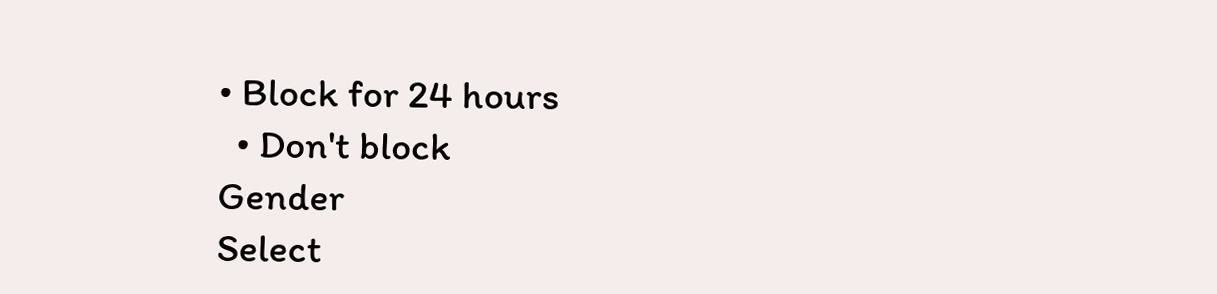• Block for 24 hours
  • Don't block
Gender
Select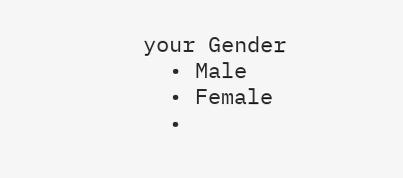your Gender
  • Male
  • Female
  •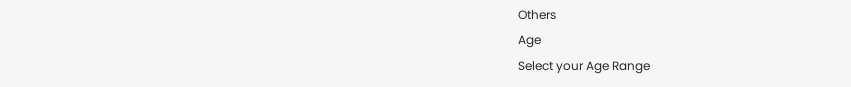Others
Age
Select your Age Range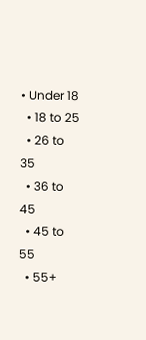• Under 18
  • 18 to 25
  • 26 to 35
  • 36 to 45
  • 45 to 55
  • 55+